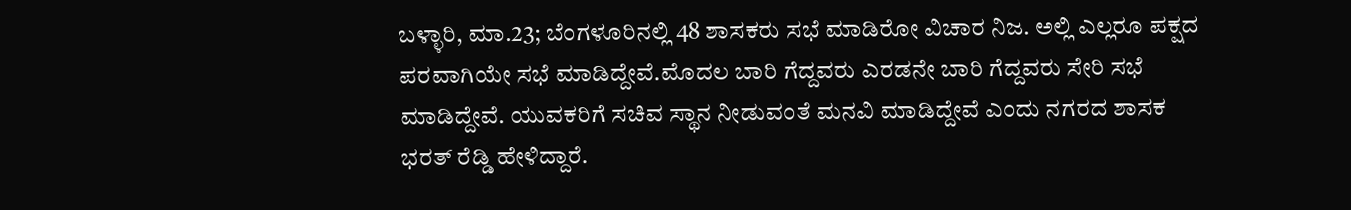ಬಳ್ಳಾರಿ, ಮಾ.23; ಬೆಂಗಳೂರಿನಲ್ಲಿ 48 ಶಾಸಕರು ಸಭೆ ಮಾಡಿರೋ ವಿಚಾರ ನಿಜ. ಅಲ್ಲಿ ಎಲ್ಲರೂ ಪಕ್ಷದ ಪರವಾಗಿಯೇ ಸಭೆ ಮಾಡಿದ್ದೇವೆ.ಮೊದಲ ಬಾರಿ ಗೆದ್ದವರು ಎರಡನೇ ಬಾರಿ ಗೆದ್ದವರು ಸೇರಿ ಸಭೆ ಮಾಡಿದ್ದೇವೆ. ಯುವಕರಿಗೆ ಸಚಿವ ಸ್ಥಾನ ನೀಡುವಂತೆ ಮನವಿ ಮಾಡಿದ್ದೇವೆ ಎಂದು ನಗರದ ಶಾಸಕ ಭರತ್ ರೆಡ್ಡಿ ಹೇಳಿದ್ದಾರೆ.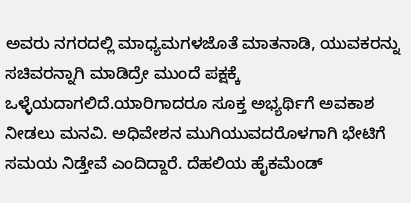ಅವರು ನಗರದಲ್ಲಿ ಮಾಧ್ಯಮಗಳಜೊತೆ ಮಾತನಾಡಿ, ಯುವಕರನ್ನು ಸಚಿವರನ್ನಾಗಿ ಮಾಡಿದ್ರೇ ಮುಂದೆ ಪಕ್ಷಕ್ಕೆ ಒಳ್ಳೆಯದಾಗಲಿದೆ.ಯಾರಿಗಾದರೂ ಸೂಕ್ತ ಅಭ್ಯರ್ಥಿಗೆ ಅವಕಾಶ ನೀಡಲು ಮನವಿ. ಅಧಿವೇಶನ ಮುಗಿಯುವದರೊಳಗಾಗಿ ಭೇಟಿಗೆ ಸಮಯ ನಿಡ್ತೇವೆ ಎಂದಿದ್ದಾರೆ. ದೆಹಲಿಯ ಹೈಕಮೆಂಡ್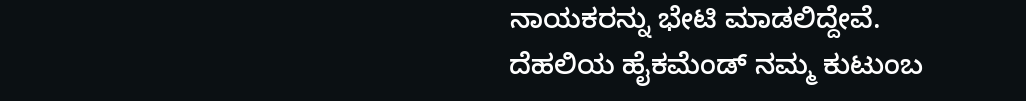ನಾಯಕರನ್ನು ಭೇಟಿ ಮಾಡಲಿದ್ದೇವೆ.
ದೆಹಲಿಯ ಹೈಕಮೆಂಡ್ ನಮ್ಮ ಕುಟುಂಬ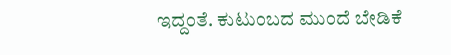ಇದ್ದಂತೆ. ಕುಟುಂಬದ ಮುಂದೆ ಬೇಡಿಕೆ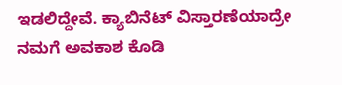ಇಡಲಿದ್ದೇವೆ. ಕ್ಯಾಬಿನೆಟ್ ವಿಸ್ತಾರಣೆಯಾದ್ರೇ ನಮಗೆ ಅವಕಾಶ ಕೊಡಿ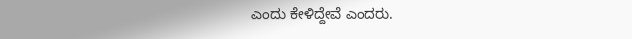ಎಂದು ಕೇಳಿದ್ದೇವೆ ಎಂದರು.